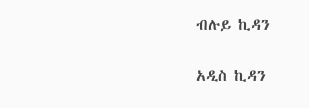ብሉይ ኪዳን

አዲስ ኪዳን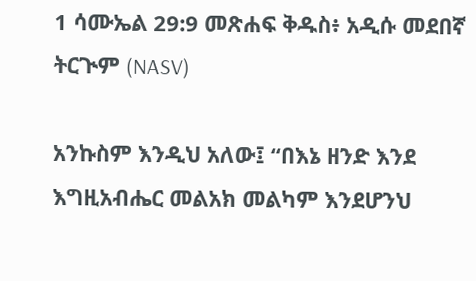1 ሳሙኤል 29:9 መጽሐፍ ቅዱስ፥ አዲሱ መደበኛ ትርጒም (NASV)

አንኩስም እንዲህ አለው፤ “በእኔ ዘንድ እንደ እግዚአብሔር መልአክ መልካም እንደሆንህ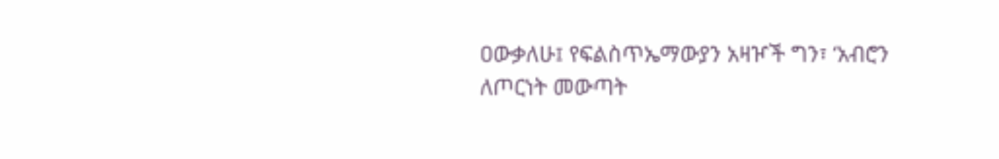ዐውቃለሁ፤ የፍልስጥኤማውያን አዛዦች ግን፣ ‘አብሮን ለጦርነት መውጣት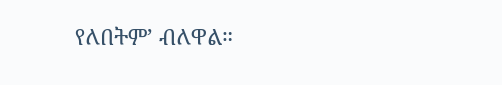የለበትም’ ብለዋል።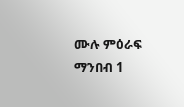ሙሉ ምዕራፍ ማንበብ 1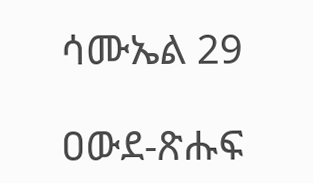ሳሙኤል 29

ዐውደ-ጽሑፍ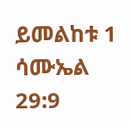ይመልከቱ 1 ሳሙኤል 29:9